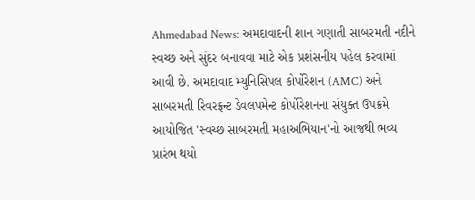Ahmedabad News: અમદાવાદની શાન ગણાતી સાબરમતી નદીને સ્વચ્છ અને સુંદર બનાવવા માટે એક પ્રશંસનીય પહેલ કરવામાં આવી છે. અમદાવાદ મ્યુનિસિપલ કોર્પોરેશન (AMC) અને સાબરમતી રિવરફ્રન્ટ ડેવલપમેન્ટ કોર્પોરેશનના સંયુક્ત ઉપક્રમે આયોજિત 'સ્વચ્છ સાબરમતી મહાઅભિયાન'નો આજથી ભવ્ય પ્રારંભ થયો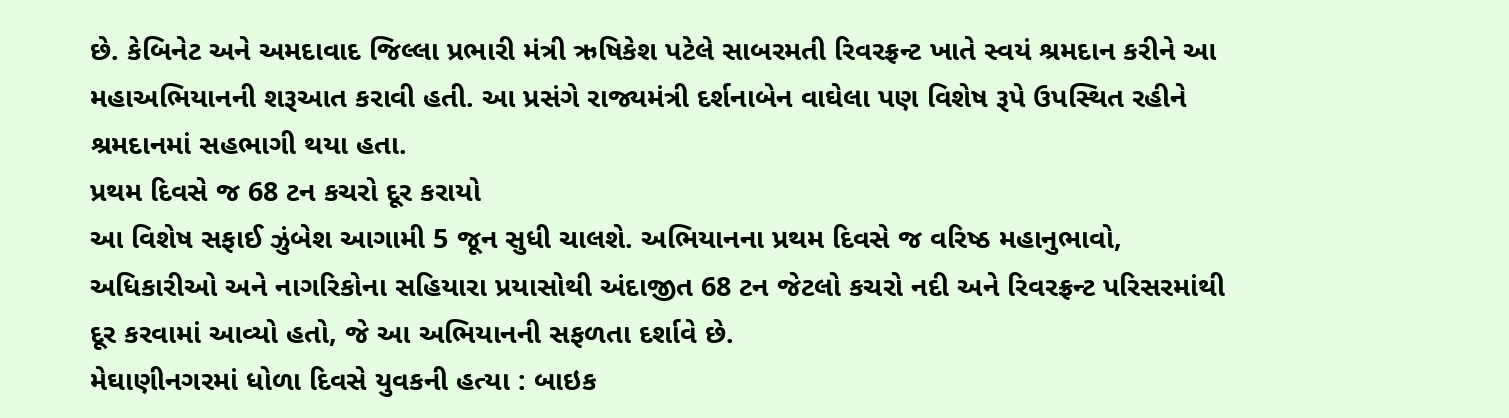છે. કેબિનેટ અને અમદાવાદ જિલ્લા પ્રભારી મંત્રી ઋષિકેશ પટેલે સાબરમતી રિવરફ્રન્ટ ખાતે સ્વયં શ્રમદાન કરીને આ મહાઅભિયાનની શરૂઆત કરાવી હતી. આ પ્રસંગે રાજ્યમંત્રી દર્શનાબેન વાઘેલા પણ વિશેષ રૂપે ઉપસ્થિત રહીને શ્રમદાનમાં સહભાગી થયા હતા.
પ્રથમ દિવસે જ 68 ટન કચરો દૂર કરાયો
આ વિશેષ સફાઈ ઝુંબેશ આગામી 5 જૂન સુધી ચાલશે. અભિયાનના પ્રથમ દિવસે જ વરિષ્ઠ મહાનુભાવો, અધિકારીઓ અને નાગરિકોના સહિયારા પ્રયાસોથી અંદાજીત 68 ટન જેટલો કચરો નદી અને રિવરફ્રન્ટ પરિસરમાંથી દૂર કરવામાં આવ્યો હતો, જે આ અભિયાનની સફળતા દર્શાવે છે.
મેઘાણીનગરમાં ધોળા દિવસે યુવકની હત્યા : બાઇક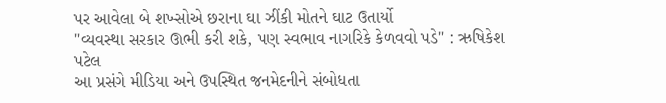પર આવેલા બે શખ્સોએ છરાના ઘા ઝીંકી મોતને ઘાટ ઉતાર્યો
"વ્યવસ્થા સરકાર ઊભી કરી શકે, પણ સ્વભાવ નાગરિકે કેળવવો પડે" : ઋષિકેશ પટેલ
આ પ્રસંગે મીડિયા અને ઉપસ્થિત જનમેદનીને સંબોધતા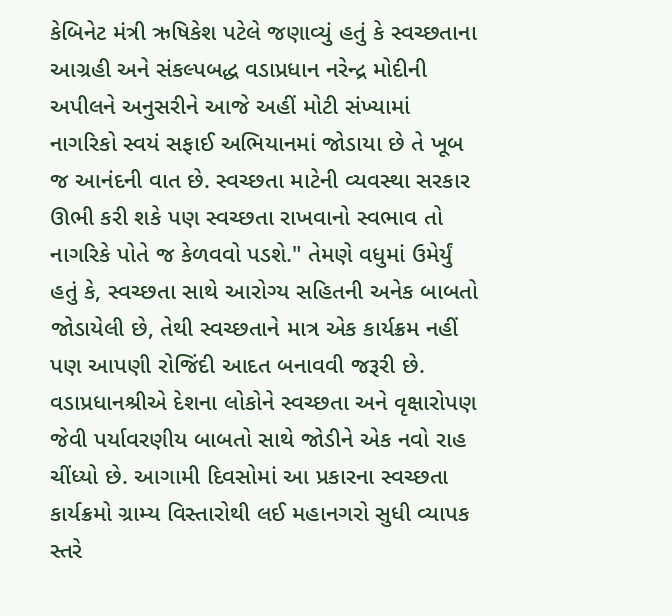કેબિનેટ મંત્રી ઋષિકેશ પટેલે જણાવ્યું હતું કે સ્વચ્છતાના આગ્રહી અને સંકલ્પબદ્ધ વડાપ્રધાન નરેન્દ્ર મોદીની અપીલને અનુસરીને આજે અહીં મોટી સંખ્યામાં નાગરિકો સ્વયં સફાઈ અભિયાનમાં જોડાયા છે તે ખૂબ જ આનંદની વાત છે. સ્વચ્છતા માટેની વ્યવસ્થા સરકાર ઊભી કરી શકે પણ સ્વચ્છતા રાખવાનો સ્વભાવ તો નાગરિકે પોતે જ કેળવવો પડશે." તેમણે વધુમાં ઉમેર્યું હતું કે, સ્વચ્છતા સાથે આરોગ્ય સહિતની અનેક બાબતો જોડાયેલી છે, તેથી સ્વચ્છતાને માત્ર એક કાર્યક્રમ નહીં પણ આપણી રોજિંદી આદત બનાવવી જરૂરી છે. વડાપ્રધાનશ્રીએ દેશના લોકોને સ્વચ્છતા અને વૃક્ષારોપણ જેવી પર્યાવરણીય બાબતો સાથે જોડીને એક નવો રાહ ચીંધ્યો છે. આગામી દિવસોમાં આ પ્રકારના સ્વચ્છતા કાર્યક્રમો ગ્રામ્ય વિસ્તારોથી લઈ મહાનગરો સુધી વ્યાપક સ્તરે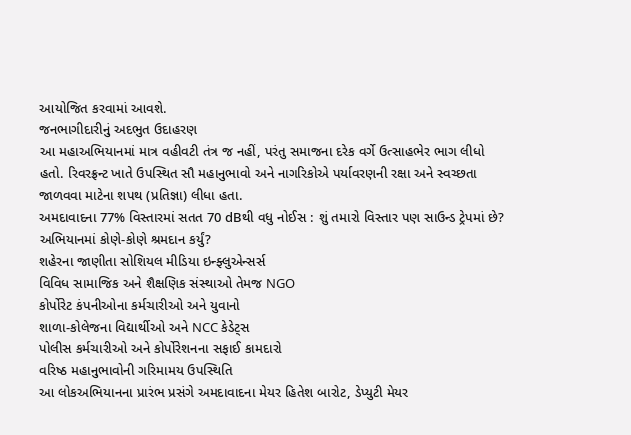આયોજિત કરવામાં આવશે.
જનભાગીદારીનું અદભુત ઉદાહરણ
આ મહાઅભિયાનમાં માત્ર વહીવટી તંત્ર જ નહીં, પરંતુ સમાજના દરેક વર્ગે ઉત્સાહભેર ભાગ લીધો હતો. રિવરફ્રન્ટ ખાતે ઉપસ્થિત સૌ મહાનુભાવો અને નાગરિકોએ પર્યાવરણની રક્ષા અને સ્વચ્છતા જાળવવા માટેના શપથ (પ્રતિજ્ઞા) લીધા હતા.
અમદાવાદના 77% વિસ્તારમાં સતત 70 dBથી વધુ નોઈસ : શું તમારો વિસ્તાર પણ સાઉન્ડ ટ્રેપમાં છે?
અભિયાનમાં કોણે-કોણે શ્રમદાન કર્યું?
શહેરના જાણીતા સોશિયલ મીડિયા ઇન્ફ્લુએન્સર્સ
વિવિધ સામાજિક અને શૈક્ષણિક સંસ્થાઓ તેમજ NGO
કોર્પોરેટ કંપનીઓના કર્મચારીઓ અને યુવાનો
શાળા-કોલેજના વિદ્યાર્થીઓ અને NCC કેડેટ્સ
પોલીસ કર્મચારીઓ અને કોર્પોરેશનના સફાઈ કામદારો
વરિષ્ઠ મહાનુભાવોની ગરિમામય ઉપસ્થિતિ
આ લોકઅભિયાનના પ્રારંભ પ્રસંગે અમદાવાદના મેયર હિતેશ બારોટ, ડેપ્યુટી મેયર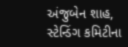અંજુબેન શાહ, સ્ટેન્ડિંગ કમિટીના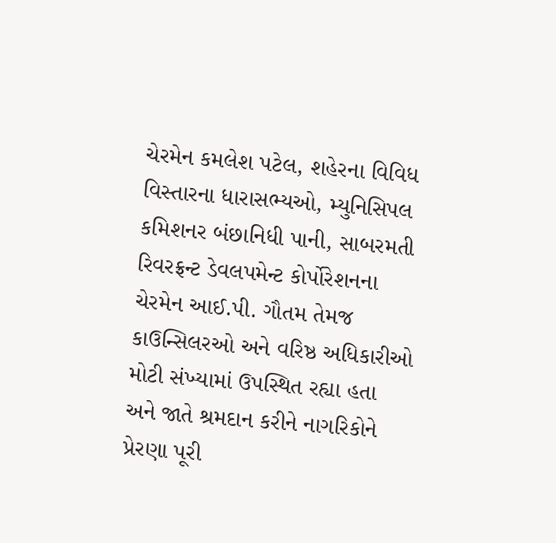ચેરમેન કમલેશ પટેલ, શહેરના વિવિધ વિસ્તારના ધારાસભ્યઓ, મ્યુનિસિપલ કમિશનર બંછાનિધી પાની, સાબરમતી રિવરફ્રન્ટ ડેવલપમેન્ટ કોર્પોરેશનના ચેરમેન આઈ.પી. ગૌતમ તેમજ કાઉન્સિલરઓ અને વરિષ્ઠ અધિકારીઓ મોટી સંખ્યામાં ઉપસ્થિત રહ્યા હતા અને જાતે શ્રમદાન કરીને નાગરિકોને પ્રેરણા પૂરી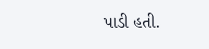પાડી હતી.